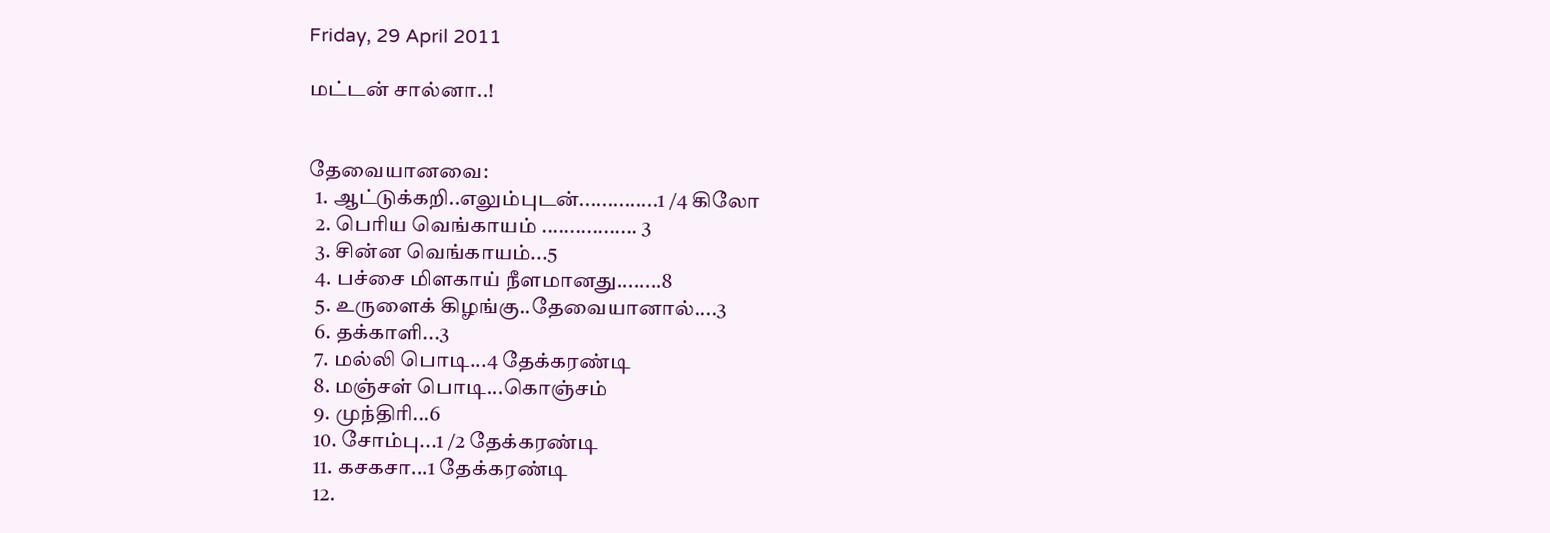Friday, 29 April 2011

மட்டன் சால்னா..!


தேவையானவை:
  1. ஆட்டுக்கறி..எலும்புடன்..............1 /4 கிலோ
  2. பெரிய வெங்காயம் ................. 3
  3. சின்ன வெங்காயம்...5
  4. பச்சை மிளகாய் நீளமானது........8
  5. உருளைக் கிழங்கு..தேவையானால்....3
  6. தக்காளி...3
  7. மல்லி பொடி...4 தேக்கரண்டி
  8. மஞ்சள் பொடி...கொஞ்சம்
  9. முந்திரி...6
  10. சோம்பு...1 /2 தேக்கரண்டி
  11. கசகசா...1 தேக்கரண்டி
  12.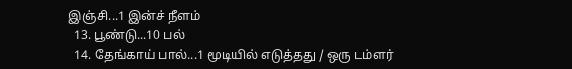இஞ்சி...1 இன்ச் நீளம்
  13. பூண்டு...10 பல்
  14. தேங்காய் பால்...1 மூடியில் எடுத்தது / ஒரு டம்ளர்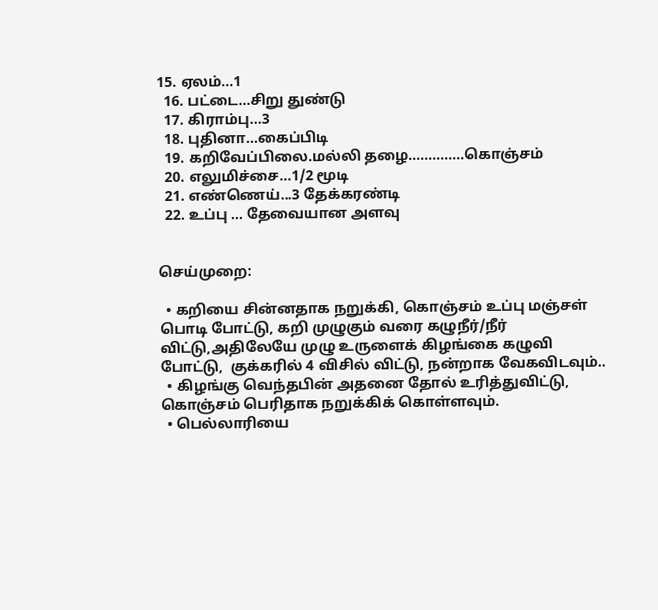15. ஏலம்...1
  16. பட்டை...சிறு துண்டு
  17. கிராம்பு...3
  18. புதினா...கைப்பிடி
  19. கறிவேப்பிலை.மல்லி தழை..............கொஞ்சம்
  20. எலுமிச்சை...1/2 மூடி
  21. எண்ணெய்...3 தேக்கரண்டி
  22. உப்பு ... தேவையான அளவு


செய்முறை:

  • கறியை சின்னதாக நறுக்கி, கொஞ்சம் உப்பு மஞ்சள் பொடி போட்டு, கறி முழுகும் வரை கழுநீர்/நீர்  விட்டு,அதிலேயே முழு உருளைக் கிழங்கை கழுவி போட்டு,  குக்கரில் 4 விசில் விட்டு, நன்றாக வேகவிடவும்..
  • கிழங்கு வெந்தபின் அதனை தோல் உரித்துவிட்டு, கொஞ்சம் பெரிதாக நறுக்கிக் கொள்ளவும்.
  • பெல்லாரியை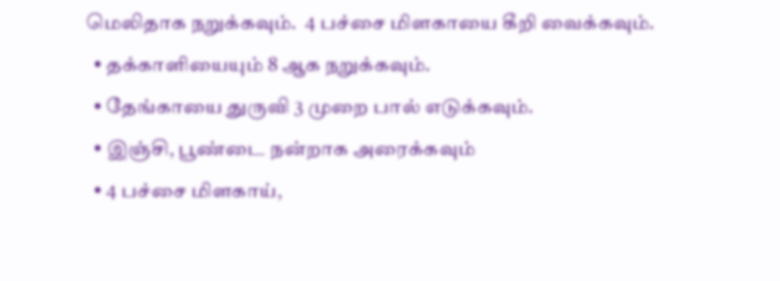மெலிதாக நறுக்கவும்.  4 பச்சை மிளகாயை கீறி வைக்கவும்.
  • தக்காளியையும் 8 ஆக நறுக்கவும்.
  • தேங்காயை துருவி 3 முறை பால் எடுக்கவும்.
  • இஞ்சி, பூண்டை நன்றாக அரைக்கவும்
  • 4 பச்சை மிளகாய்,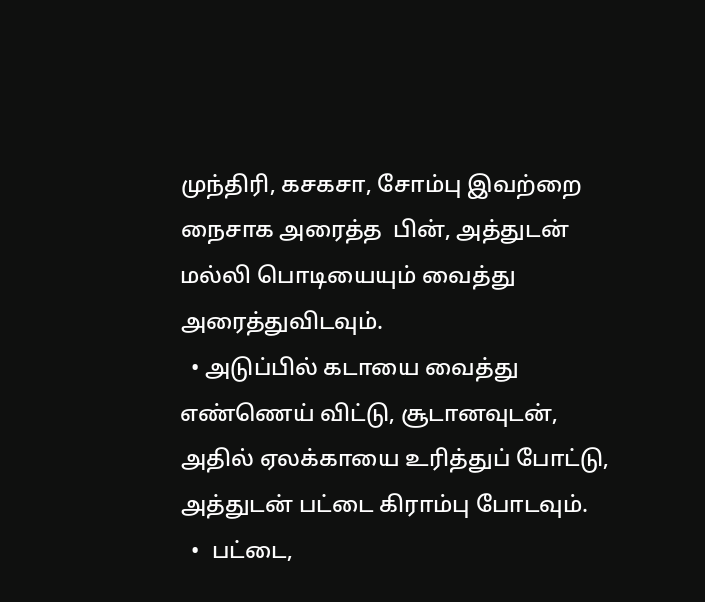முந்திரி, கசகசா, சோம்பு இவற்றை நைசாக அரைத்த  பின், அத்துடன் மல்லி பொடியையும் வைத்து அரைத்துவிடவும்.
  • அடுப்பில் கடாயை வைத்து எண்ணெய் விட்டு, சூடானவுடன், அதில் ஏலக்காயை உரித்துப் போட்டு, அத்துடன் பட்டை கிராம்பு போடவும்.
  •  பட்டை,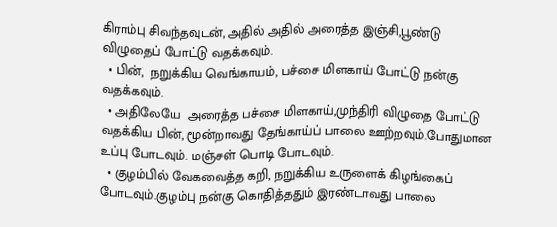கிராம்பு சிவந்தவுடன், அதில் அதில் அரைத்த இஞ்சி,பூண்டு விழுதைப் போட்டு வதக்கவும்.
  • பின்,  நறுக்கிய வெங்காயம், பச்சை மிளகாய் போட்டு நன்கு வதக்கவும்.
  • அதிலேயே  அரைத்த பச்சை மிளகாய்,முந்திரி விழுதை போட்டு வதக்கிய பின், மூன்றாவது தேங்காய்ப் பாலை ஊற்றவும்.போதுமான உப்பு போடவும். மஞ்சள் பொடி போடவும்.
  • குழம்பில் வேகவைத்த கறி, நறுக்கிய உருளைக் கிழங்கைப் போடவும்.குழம்பு நன்கு கொதித்ததும் இரண்டாவது பாலை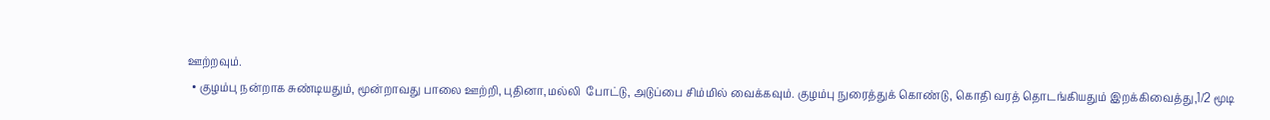ஊற்றவும்.
  • குழம்பு நன்றாக சுண்டியதும், மூன்றாவது பாலை ஊற்றி, புதினா,மல்லி  போட்டு, அடுப்பை சிம்மில் வைக்கவும். குழம்பு நுரைத்துக் கொண்டு, கொதி வரத் தொடங்கியதும் இறக்கிவைத்து,1/2 மூடி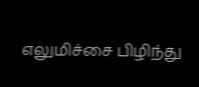எலுமிச்சை பிழிந்து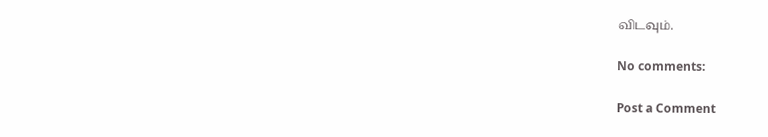விடவும்.

No comments:

Post a Comment